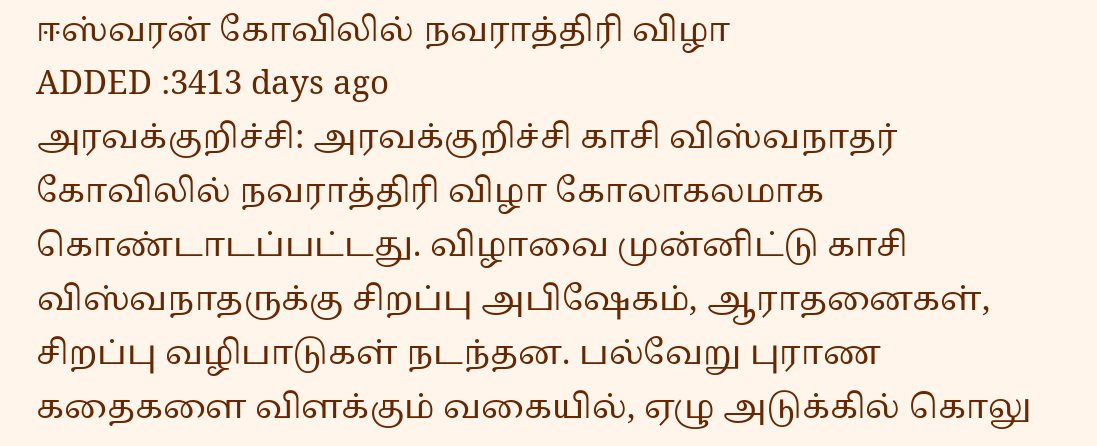ஈஸ்வரன் கோவிலில் நவராத்திரி விழா
ADDED :3413 days ago
அரவக்குறிச்சி: அரவக்குறிச்சி காசி விஸ்வநாதர் கோவிலில் நவராத்திரி விழா கோலாகலமாக கொண்டாடப்பட்டது. விழாவை முன்னிட்டு காசி விஸ்வநாதருக்கு சிறப்பு அபிஷேகம், ஆராதனைகள், சிறப்பு வழிபாடுகள் நடந்தன. பல்வேறு புராண கதைகளை விளக்கும் வகையில், ஏழு அடுக்கில் கொலு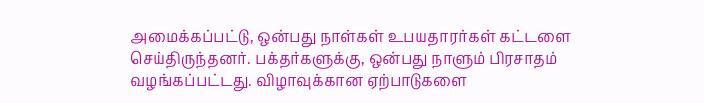அமைக்கப்பட்டு, ஒன்பது நாள்கள் உபயதாரர்கள் கட்டளை செய்திருந்தனர். பக்தர்களுக்கு, ஒன்பது நாளும் பிரசாதம் வழங்கப்பட்டது. விழாவுக்கான ஏற்பாடுகளை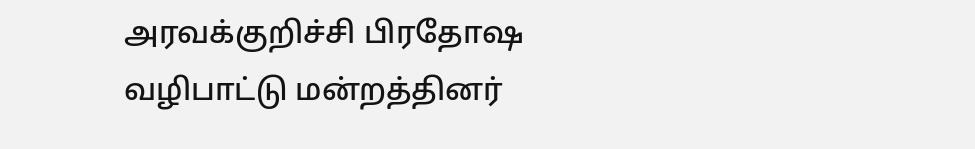அரவக்குறிச்சி பிரதோஷ வழிபாட்டு மன்றத்தினர்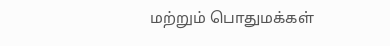மற்றும் பொதுமக்கள்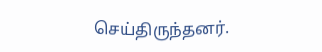செய்திருந்தனர்.